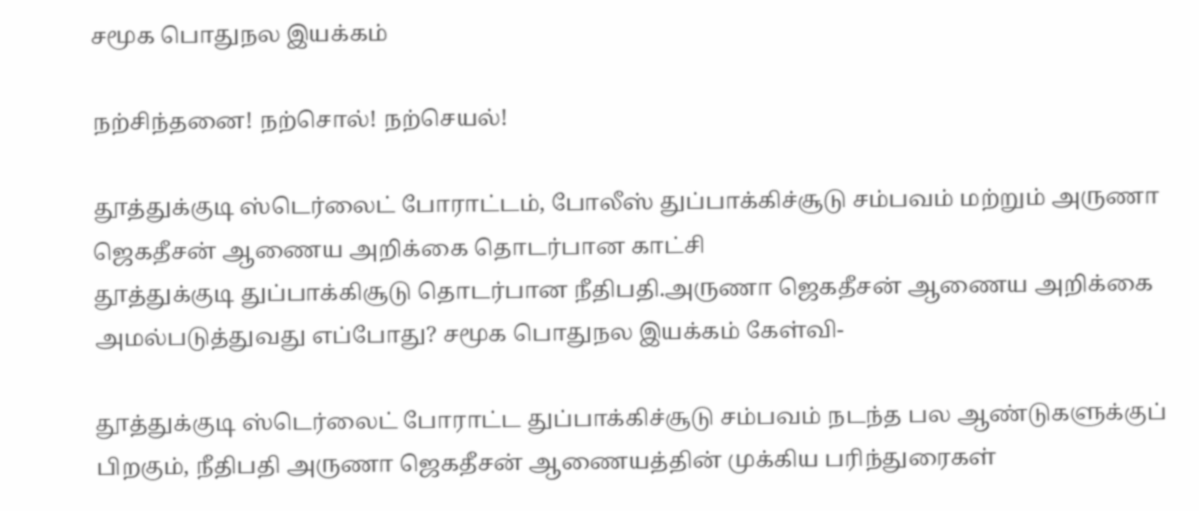சமூக பொதுநல இயக்கம்

நற்சிந்தனை! நற்சொல்! நற்செயல்!

தூத்துக்குடி ஸ்டெர்லைட் போராட்டம், போலீஸ் துப்பாக்கிச்சூடு சம்பவம் மற்றும் அருணா ஜெகதீசன் ஆணைய அறிக்கை தொடர்பான காட்சி
தூத்துக்குடி துப்பாக்கிசூடு தொடர்பான நீதிபதி.அருணா ஜெகதீசன் ஆணைய அறிக்கை அமல்படுத்துவது எப்போது? சமூக பொதுநல இயக்கம் கேள்வி-

தூத்துக்குடி ஸ்டெர்லைட் போராட்ட துப்பாக்கிச்சூடு சம்பவம் நடந்த பல ஆண்டுகளுக்குப் பிறகும், நீதிபதி அருணா ஜெகதீசன் ஆணையத்தின் முக்கிய பரிந்துரைகள்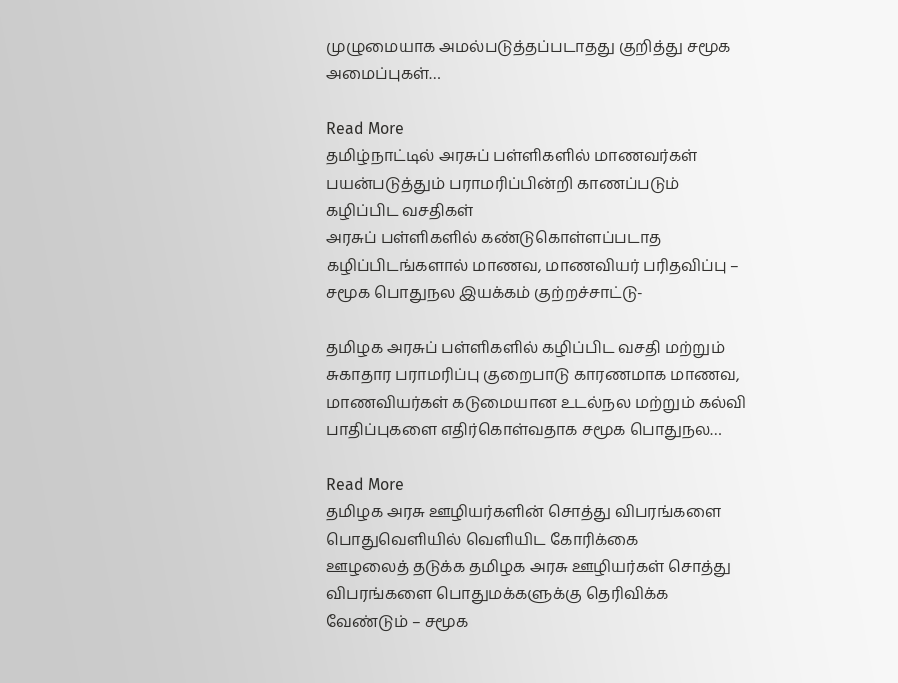முழுமையாக அமல்படுத்தப்படாதது குறித்து சமூக அமைப்புகள்…

Read More
தமிழ்நாட்டில் அரசுப் பள்ளிகளில் மாணவர்கள் பயன்படுத்தும் பராமரிப்பின்றி காணப்படும் கழிப்பிட வசதிகள்
அரசுப் பள்ளிகளில் கண்டுகொள்ளப்படாத கழிப்பிடங்களால் மாணவ, மாணவியர் பரிதவிப்பு – சமூக பொதுநல இயக்கம் குற்றச்சாட்டு-

தமிழக அரசுப் பள்ளிகளில் கழிப்பிட வசதி மற்றும் சுகாதார பராமரிப்பு குறைபாடு காரணமாக மாணவ, மாணவியர்கள் கடுமையான உடல்நல மற்றும் கல்வி பாதிப்புகளை எதிர்கொள்வதாக சமூக பொதுநல…

Read More
தமிழக அரசு ஊழியர்களின் சொத்து விபரங்களை பொதுவெளியில் வெளியிட கோரிக்கை
ஊழலைத் தடுக்க தமிழக அரசு ஊழியர்கள் சொத்து விபரங்களை பொதுமக்களுக்கு தெரிவிக்க வேண்டும் – சமூக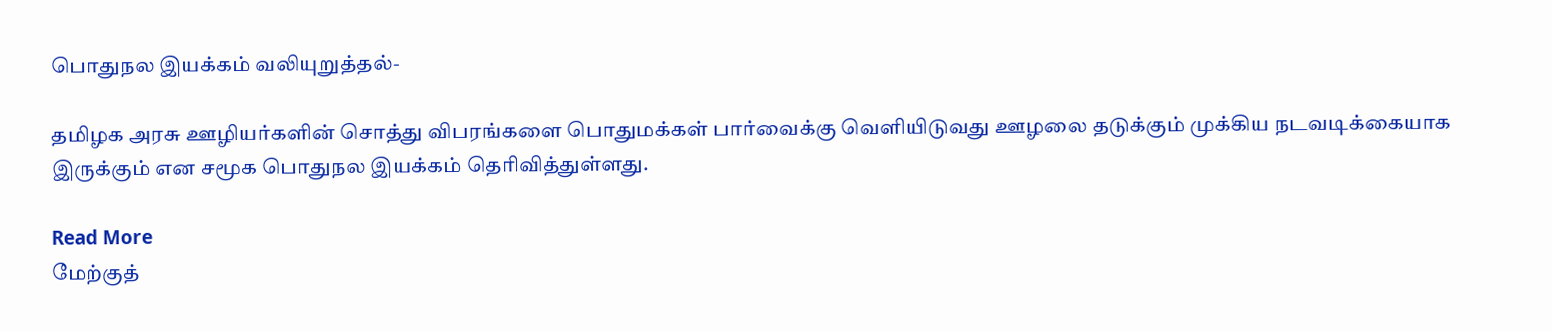பொதுநல இயக்கம் வலியுறுத்தல்-

தமிழக அரசு ஊழியர்களின் சொத்து விபரங்களை பொதுமக்கள் பார்வைக்கு வெளியிடுவது ஊழலை தடுக்கும் முக்கிய நடவடிக்கையாக இருக்கும் என சமூக பொதுநல இயக்கம் தெரிவித்துள்ளது.

Read More
மேற்குத்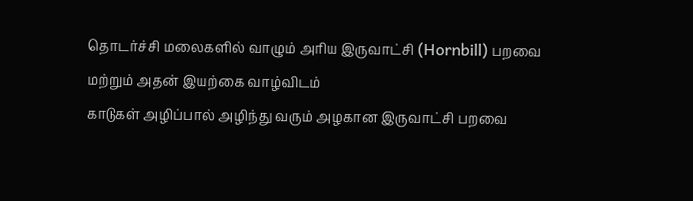தொடர்ச்சி மலைகளில் வாழும் அரிய இருவாட்சி (Hornbill) பறவை மற்றும் அதன் இயற்கை வாழ்விடம்
காடுகள் அழிப்பால் அழிந்து வரும் அழகான இருவாட்சி பறவை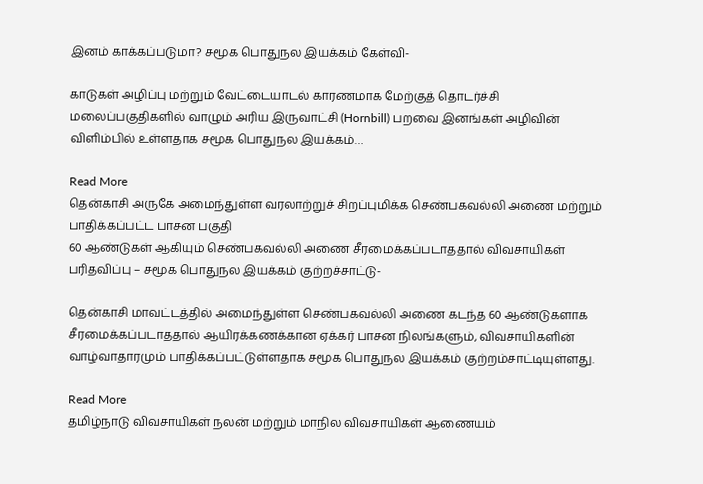இனம் காக்கப்படுமா? சமூக பொதுநல இயக்கம் கேள்வி-

காடுகள் அழிப்பு மற்றும் வேட்டையாடல் காரணமாக மேற்குத் தொடர்ச்சி மலைப்பகுதிகளில் வாழும் அரிய இருவாட்சி (Hornbill) பறவை இனங்கள் அழிவின் விளிம்பில் உள்ளதாக சமூக பொதுநல இயக்கம்…

Read More
தென்காசி அருகே அமைந்துள்ள வரலாற்றுச் சிறப்புமிக்க செண்பகவல்லி அணை மற்றும் பாதிக்கப்பட்ட பாசன பகுதி
60 ஆண்டுகள் ஆகியும் செண்பகவல்லி அணை சீரமைக்கப்படாததால் விவசாயிகள் பரிதவிப்பு – சமூக பொதுநல இயக்கம் குற்றச்சாட்டு-

தென்காசி மாவட்டத்தில் அமைந்துள்ள செண்பகவல்லி அணை கடந்த 60 ஆண்டுகளாக சீரமைக்கப்படாததால் ஆயிரக்கணக்கான ஏக்கர் பாசன நிலங்களும், விவசாயிகளின் வாழ்வாதாரமும் பாதிக்கப்பட்டுள்ளதாக சமூக பொதுநல இயக்கம் குற்றம்சாட்டியுள்ளது.

Read More
தமிழ்நாடு விவசாயிகள் நலன் மற்றும் மாநில விவசாயிகள் ஆணையம்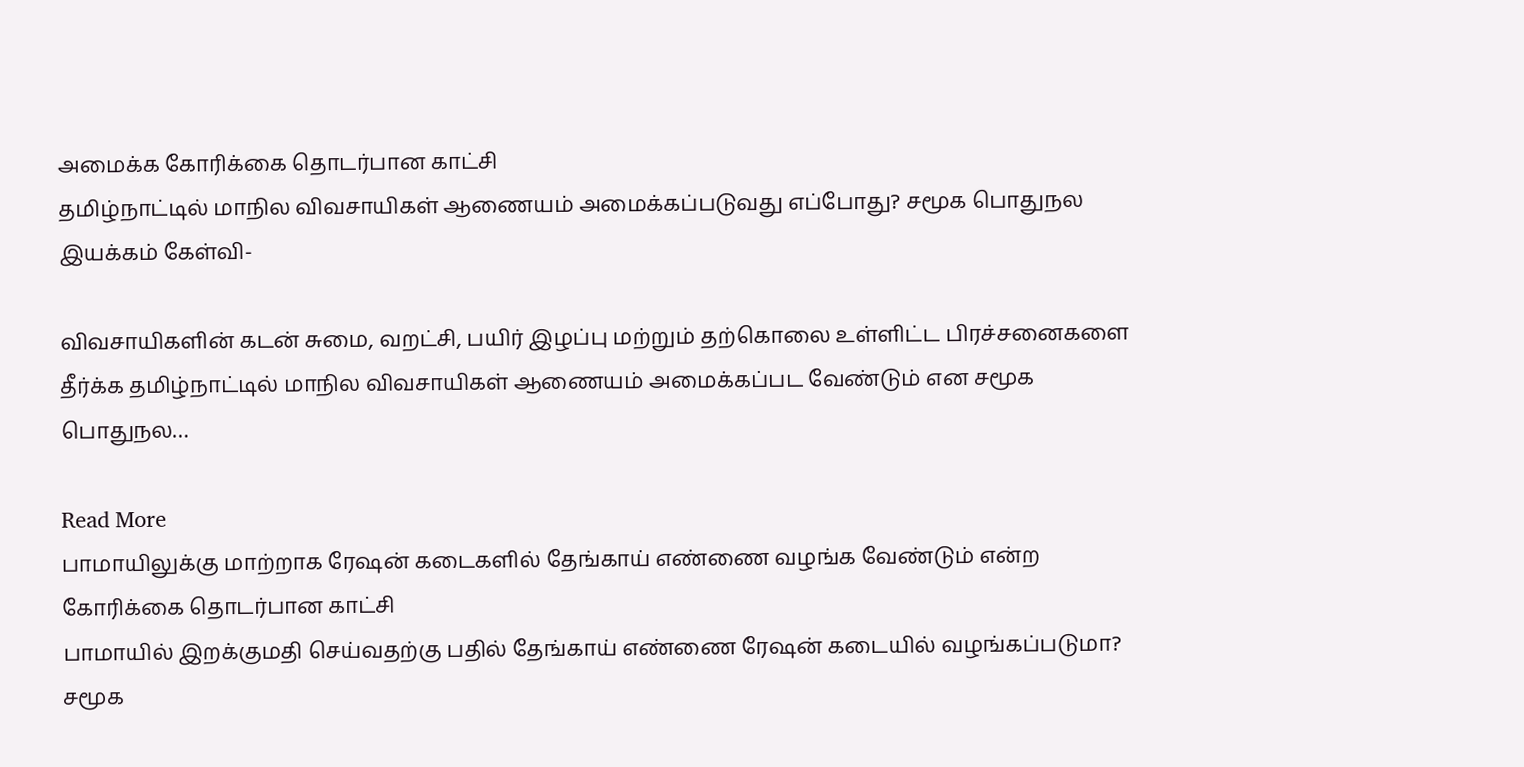அமைக்க கோரிக்கை தொடர்பான காட்சி
தமிழ்நாட்டில் மாநில விவசாயிகள் ஆணையம் அமைக்கப்படுவது எப்போது? சமூக பொதுநல இயக்கம் கேள்வி-

விவசாயிகளின் கடன் சுமை, வறட்சி, பயிர் இழப்பு மற்றும் தற்கொலை உள்ளிட்ட பிரச்சனைகளை தீர்க்க தமிழ்நாட்டில் மாநில விவசாயிகள் ஆணையம் அமைக்கப்பட வேண்டும் என சமூக பொதுநல…

Read More
பாமாயிலுக்கு மாற்றாக ரேஷன் கடைகளில் தேங்காய் எண்ணை வழங்க வேண்டும் என்ற கோரிக்கை தொடர்பான காட்சி
பாமாயில் இறக்குமதி செய்வதற்கு பதில் தேங்காய் எண்ணை ரேஷன் கடையில் வழங்கப்படுமா? சமூக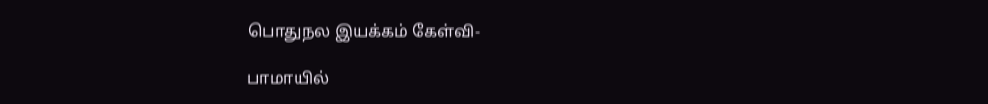பொதுநல இயக்கம் கேள்வி-

பாமாயில்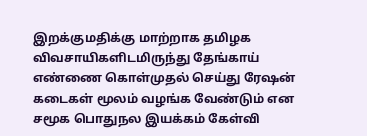இறக்குமதிக்கு மாற்றாக தமிழக விவசாயிகளிடமிருந்து தேங்காய் எண்ணை கொள்முதல் செய்து ரேஷன் கடைகள் மூலம் வழங்க வேண்டும் என சமூக பொதுநல இயக்கம் கேள்வி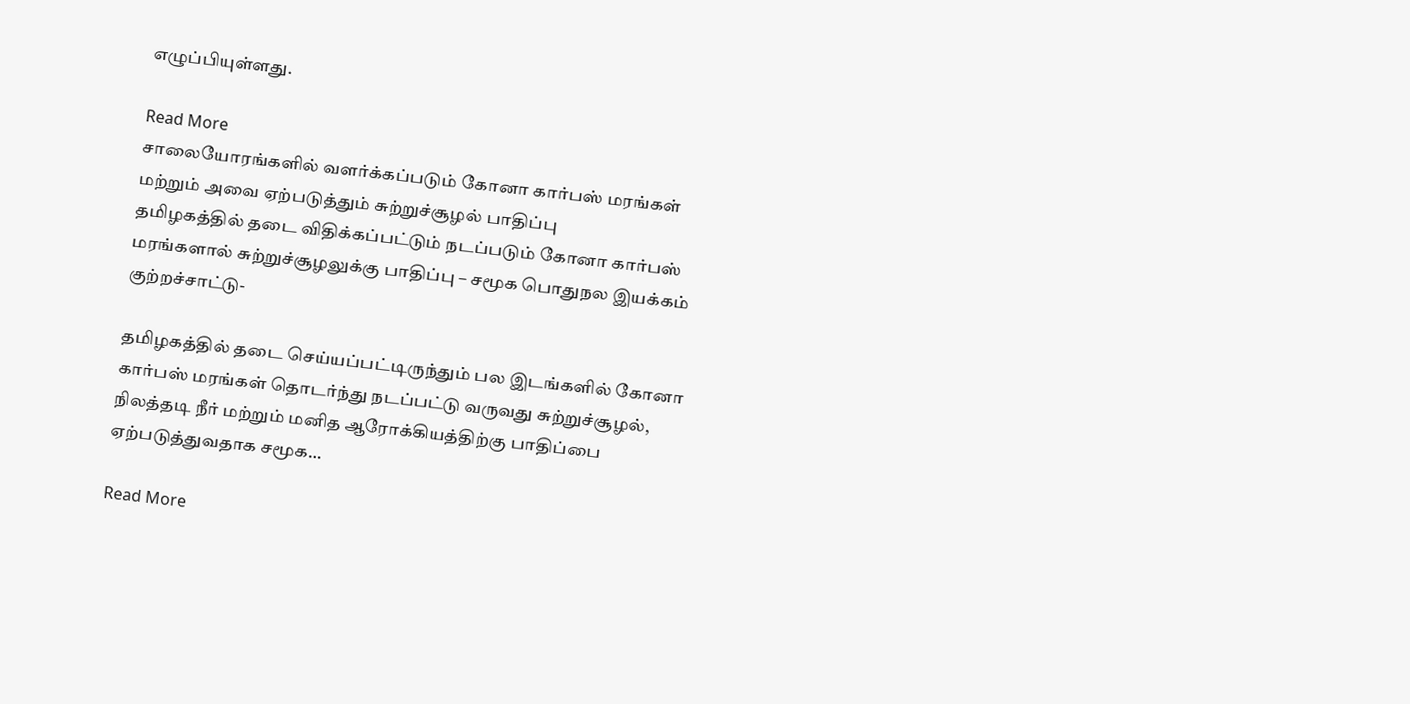எழுப்பியுள்ளது.

Read More
சாலையோரங்களில் வளர்க்கப்படும் கோனா கார்பஸ் மரங்கள் மற்றும் அவை ஏற்படுத்தும் சுற்றுச்சூழல் பாதிப்பு
தமிழகத்தில் தடை விதிக்கப்பட்டும் நடப்படும் கோனா கார்பஸ் மரங்களால் சுற்றுச்சூழலுக்கு பாதிப்பு – சமூக பொதுநல இயக்கம் குற்றச்சாட்டு-

தமிழகத்தில் தடை செய்யப்பட்டிருந்தும் பல இடங்களில் கோனா கார்பஸ் மரங்கள் தொடர்ந்து நடப்பட்டு வருவது சுற்றுச்சூழல், நிலத்தடி நீர் மற்றும் மனித ஆரோக்கியத்திற்கு பாதிப்பை ஏற்படுத்துவதாக சமூக…

Read More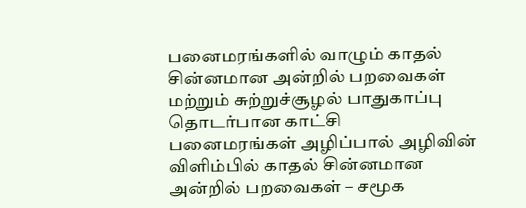பனைமரங்களில் வாழும் காதல் சின்னமான அன்றில் பறவைகள் மற்றும் சுற்றுச்சூழல் பாதுகாப்பு தொடர்பான காட்சி
பனைமரங்கள் அழிப்பால் அழிவின் விளிம்பில் காதல் சின்னமான அன்றில் பறவைகள் – சமூக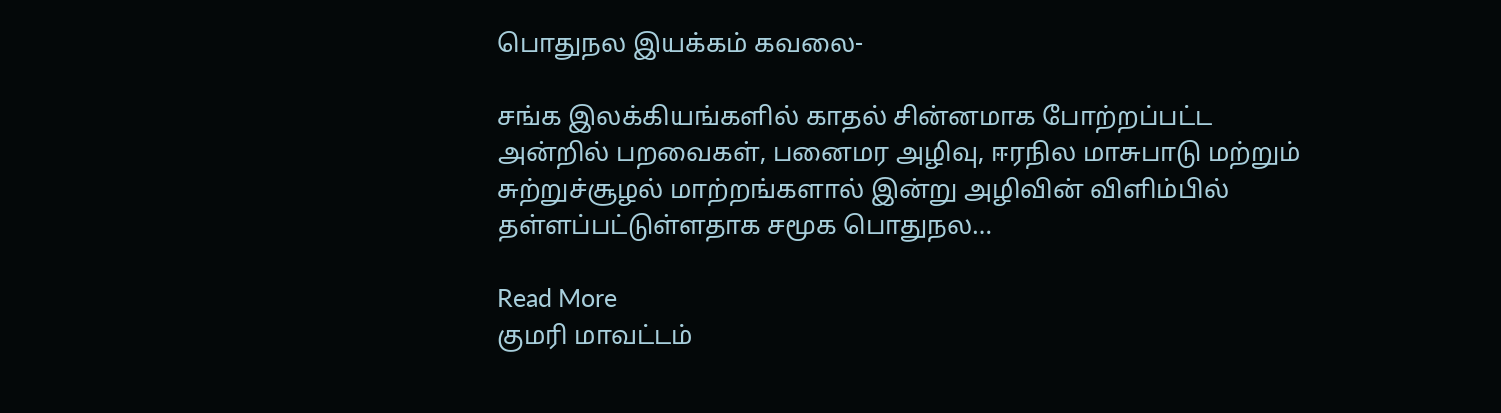பொதுநல இயக்கம் கவலை-

சங்க இலக்கியங்களில் காதல் சின்னமாக போற்றப்பட்ட அன்றில் பறவைகள், பனைமர அழிவு, ஈரநில மாசுபாடு மற்றும் சுற்றுச்சூழல் மாற்றங்களால் இன்று அழிவின் விளிம்பில் தள்ளப்பட்டுள்ளதாக சமூக பொதுநல…

Read More
குமரி மாவட்டம்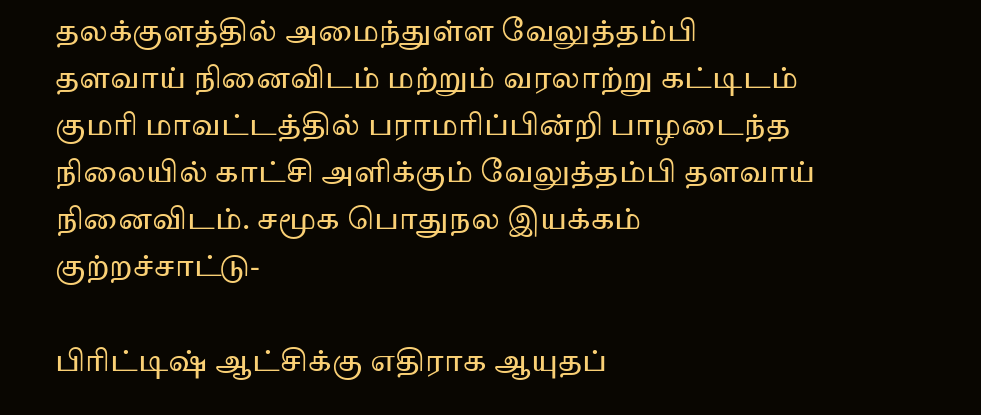தலக்குளத்தில் அமைந்துள்ள வேலுத்தம்பி தளவாய் நினைவிடம் மற்றும் வரலாற்று கட்டிடம்
குமரி மாவட்டத்தில் பராமரிப்பின்றி பாழடைந்த நிலையில் காட்சி அளிக்கும் வேலுத்தம்பி தளவாய் நினைவிடம். சமூக பொதுநல இயக்கம் குற்றச்சாட்டு-

பிரிட்டிஷ் ஆட்சிக்கு எதிராக ஆயுதப்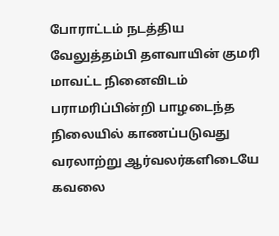போராட்டம் நடத்திய வேலுத்தம்பி தளவாயின் குமரி மாவட்ட நினைவிடம் பராமரிப்பின்றி பாழடைந்த நிலையில் காணப்படுவது வரலாற்று ஆர்வலர்களிடையே கவலை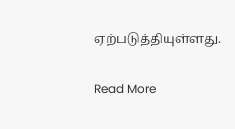ஏற்படுத்தியுள்ளது.

Read More